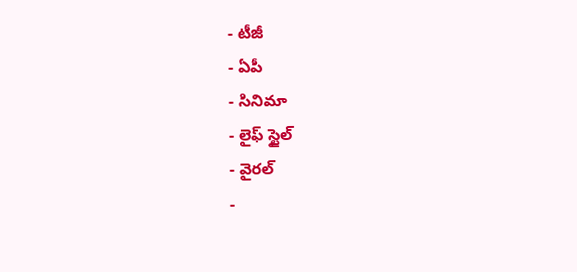- టీజీ
- ఏపీ
- సినిమా
- లైఫ్ స్టైల్
- వైరల్
-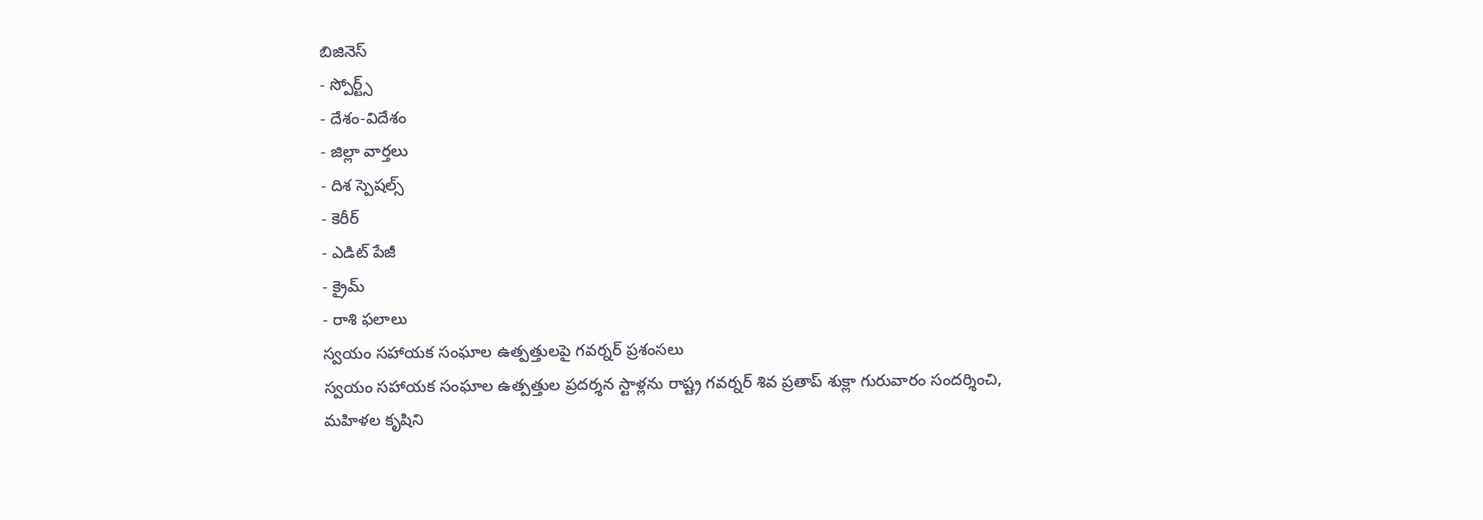బిజినెస్
- స్పోర్ట్స్
- దేశం-విదేశం
- జిల్లా వార్తలు
- దిశ స్పెషల్స్
- కెరీర్
- ఎడిట్ పేజీ
- క్రైమ్
- రాశి ఫలాలు
స్వయం సహాయక సంఘాల ఉత్పత్తులపై గవర్నర్ ప్రశంసలు
స్వయం సహాయక సంఘాల ఉత్పత్తుల ప్రదర్శన స్టాళ్లను రాష్ట్ర గవర్నర్ శివ ప్రతాప్ శుక్లా గురువారం సందర్శించి, మహిళల కృషిని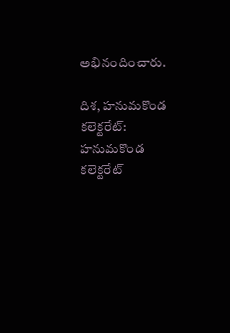అభినందించారు.

దిశ, హనుమకొండ కలెక్టరేట్: హనుమకొండ కలెక్టరేట్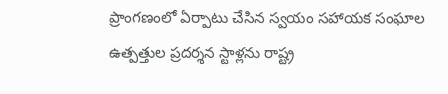ప్రాంగణంలో ఏర్పాటు చేసిన స్వయం సహాయక సంఘాల ఉత్పత్తుల ప్రదర్శన స్టాళ్లను రాష్ట్ర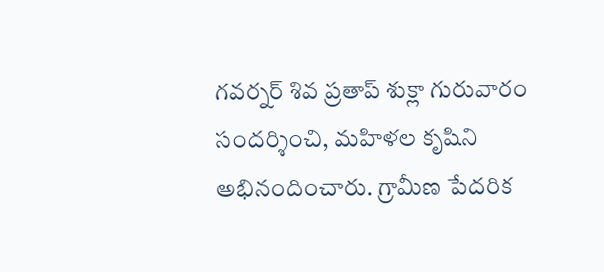గవర్నర్ శివ ప్రతాప్ శుక్లా గురువారం సందర్శించి, మహిళల కృషిని అభినందించారు. గ్రామీణ పేదరిక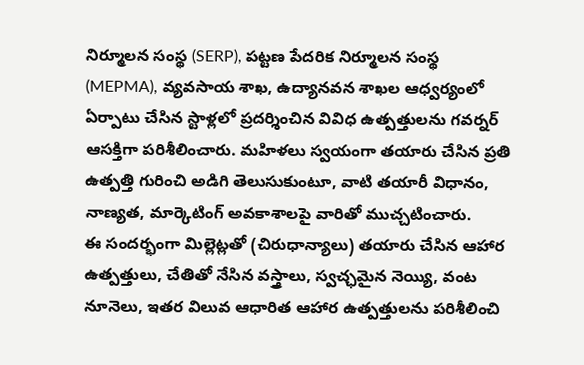నిర్మూలన సంస్థ (SERP), పట్టణ పేదరిక నిర్మూలన సంస్థ (MEPMA), వ్యవసాయ శాఖ, ఉద్యానవన శాఖల ఆధ్వర్యంలో ఏర్పాటు చేసిన స్టాళ్లలో ప్రదర్శించిన వివిధ ఉత్పత్తులను గవర్నర్ ఆసక్తిగా పరిశీలించారు. మహిళలు స్వయంగా తయారు చేసిన ప్రతి ఉత్పత్తి గురించి అడిగి తెలుసుకుంటూ, వాటి తయారీ విధానం, నాణ్యత, మార్కెటింగ్ అవకాశాలపై వారితో ముచ్చటించారు.
ఈ సందర్భంగా మిల్లెట్లతో (చిరుధాన్యాలు) తయారు చేసిన ఆహార ఉత్పత్తులు, చేతితో నేసిన వస్త్రాలు, స్వచ్ఛమైన నెయ్యి, వంట నూనెలు, ఇతర విలువ ఆధారిత ఆహార ఉత్పత్తులను పరిశీలించి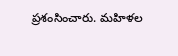ప్రశంసించారు. మహిళల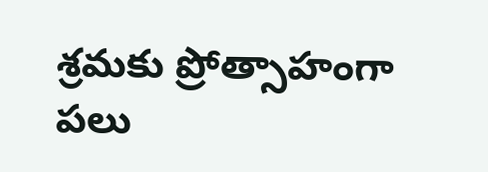శ్రమకు ప్రోత్సాహంగా పలు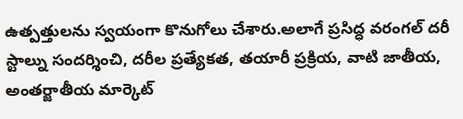ఉత్పత్తులను స్వయంగా కొనుగోలు చేశారు.అలాగే ప్రసిద్ధ వరంగల్ దరీ స్టాల్ను సందర్శించి, దరీల ప్రత్యేకత, తయారీ ప్రక్రియ, వాటి జాతీయ, అంతర్జాతీయ మార్కెట్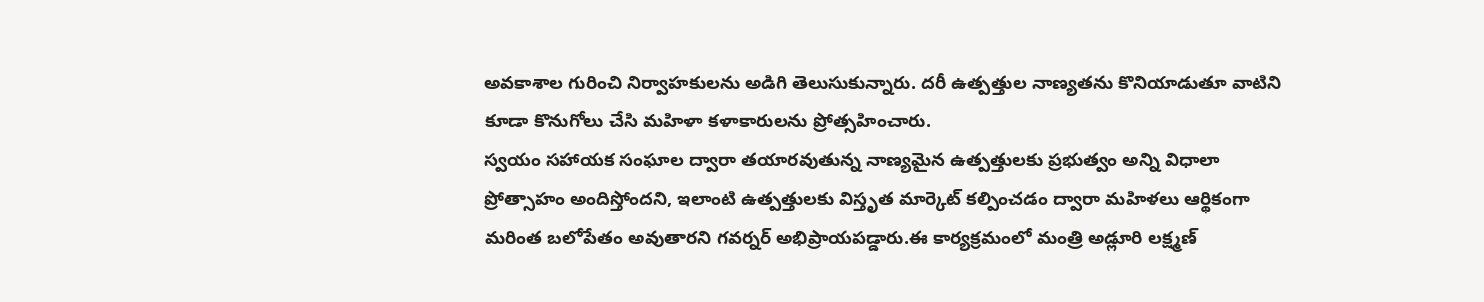అవకాశాల గురించి నిర్వాహకులను అడిగి తెలుసుకున్నారు. దరీ ఉత్పత్తుల నాణ్యతను కొనియాడుతూ వాటిని కూడా కొనుగోలు చేసి మహిళా కళాకారులను ప్రోత్సహించారు.
స్వయం సహాయక సంఘాల ద్వారా తయారవుతున్న నాణ్యమైన ఉత్పత్తులకు ప్రభుత్వం అన్ని విధాలా ప్రోత్సాహం అందిస్తోందని, ఇలాంటి ఉత్పత్తులకు విస్తృత మార్కెట్ కల్పించడం ద్వారా మహిళలు ఆర్థికంగా మరింత బలోపేతం అవుతారని గవర్నర్ అభిప్రాయపడ్డారు.ఈ కార్యక్రమంలో మంత్రి అడ్లూరి లక్ష్మణ్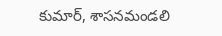కుమార్, శాసనమండలి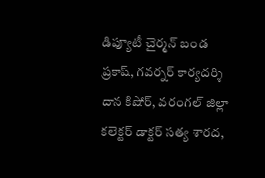డిప్యూటీ చైర్మన్ బండ ప్రకాష్, గవర్నర్ కార్యదర్శి దాన కిషోర్, వరంగల్ జిల్లా కలెక్టర్ డాక్టర్ సత్య శారద,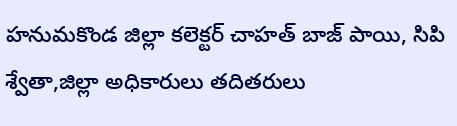హనుమకొండ జిల్లా కలెక్టర్ చాహత్ బాజ్ పాయి, సిపి శ్వేతా,జిల్లా అధికారులు తదితరులు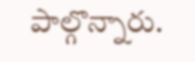పాల్గొన్నారు.